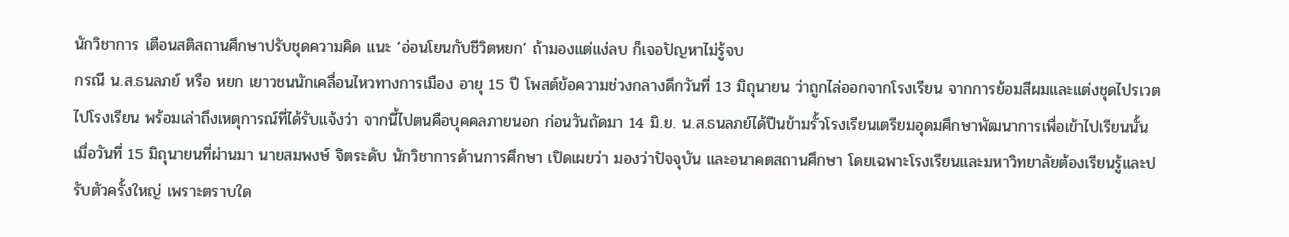นักวิชาการ เตือนสติสถานศึกษาปรับชุดความคิด แนะ ‘อ่อนโยนกับชีวิตหยก’ ถ้ามองแต่แง่ลบ ก็เจอปัญหาไม่รู้จบ
กรณี น.ส.ธนลภย์ หรือ หยก เยาวชนนักเคลื่อนไหวทางการเมือง อายุ 15 ปี โพสต์ข้อความช่วงกลางดึกวันที่ 13 มิถุนายน ว่าถูกไล่ออกจากโรงเรียน จากการย้อมสีผมและแต่งชุดไปรเวตไปโรงเรียน พร้อมเล่าถึงเหตุการณ์ที่ได้รับแจ้งว่า จากนี้ไปตนคือบุคคลภายนอก ก่อนวันถัดมา 14 มิ.ย. น.ส.ธนลภย์ได้ปีนข้ามรั้วโรงเรียนเตรียมอุดมศึกษาพัฒนาการเพื่อเข้าไปเรียนนั้น
เมื่อวันที่ 15 มิถุนายนที่ผ่านมา นายสมพงษ์ จิตระดับ นักวิชาการด้านการศึกษา เปิดเผยว่า มองว่าปัจจุบัน และอนาคตสถานศึกษา โดยเฉพาะโรงเรียนและมหาวิทยาลัยต้องเรียนรู้และปรับตัวครั้งใหญ่ เพราะตราบใด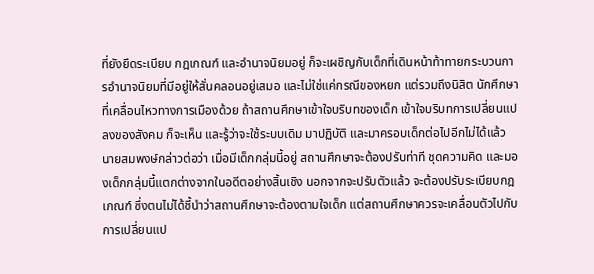ที่ยังยึดระเบียบ กฎเกณฑ์ และอำนาจนิยมอยู่ ก็จะเผชิญกับเด็กที่เดินหน้าท้าทายกระบวนการอำนาจนิยมที่มีอยู่ให้สั่นคลอนอยู่เสมอ และไม่ใช่แค่กรณีของหยก แต่รวมถึงนิสิต นักศึกษาที่เคลื่อนไหวทางการเมืองด้วย ถ้าสถานศึกษาเข้าใจบริบทของเด็ก เข้าใจบริบทการเปลี่ยนแปลงของสังคม ก็จะเห็น และรู้ว่าจะใช้ระบบเดิม มาปฏิบัติ และมาครอบเด็กต่อไปอีกไม่ได้แล้ว
นายสมพงษ์กล่าวต่อว่า เมื่อมีเด็กกลุ่มนี้อยู่ สถานศึกษาจะต้องปรับท่าที ชุดความคิด และมองเด็กกลุ่มนี้แตกต่างจากในอดีตอย่างสิ้นเชิง นอกจากจะปรับตัวแล้ว จะต้องปรับระเบียบกฎเกณฑ์ ซึ่งตนไม่ได้ชี้นำว่าสถานศึกษาจะต้องตามใจเด็ก แต่สถานศึกษาควรจะเคลื่อนตัวไปกับการเปลี่ยนแป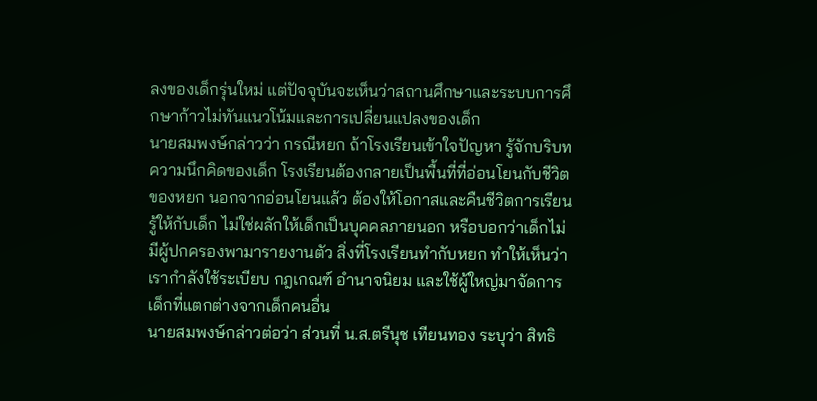ลงของเด็กรุ่นใหม่ แต่ปัจจุบันจะเห็นว่าสถานศึกษาและระบบการศึกษาก้าวไม่ทันแนวโน้มและการเปลี่ยนแปลงของเด็ก
นายสมพงษ์กล่าวว่า กรณีหยก ถ้าโรงเรียนเข้าใจปัญหา รู้จักบริบท ความนึกคิดของเด็ก โรงเรียนต้องกลายเป็นพื้นที่ที่อ่อนโยนกับชีวิตของหยก นอกจากอ่อนโยนแล้ว ต้องให้โอกาสและคืนชีวิตการเรียนรู้ให้กับเด็ก ไม่ใช่ผลักให้เด็กเป็นบุคคลภายนอก หรือบอกว่าเด็กไม่มีผู้ปกครองพามารายงานตัว สิ่งที่โรงเรียนทำกับหยก ทำให้เห็นว่าเรากำลังใช้ระเบียบ กฎเกณฑ์ อำนาจนิยม และใช้ผู้ใหญ่มาจัดการเด็กที่แตกต่างจากเด็กคนอื่น
นายสมพงษ์กล่าวต่อว่า ส่วนที่ น.ส.ตรีนุช เทียนทอง ระบุว่า สิทธิ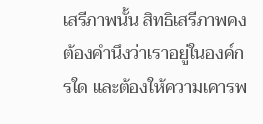เสรีภาพนั้น สิทธิเสรีภาพคงต้องคำนึงว่าเราอยู่ในองค์กรใด และต้องให้ความเคารพ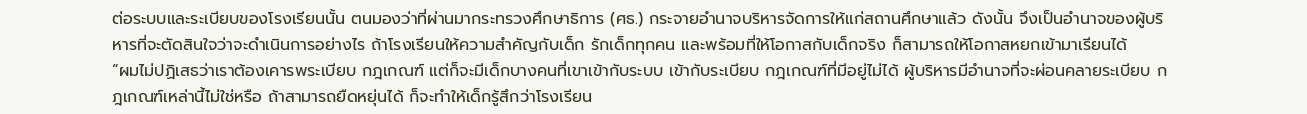ต่อระบบและระเบียบของโรงเรียนนั้น ตนมองว่าที่ผ่านมากระทรวงศึกษาธิการ (ศธ.) กระจายอำนาจบริหารจัดการให้แก่สถานศึกษาแล้ว ดังนั้น จึงเป็นอำนาจของผู้บริหารที่จะตัดสินใจว่าจะดำเนินการอย่างไร ถ้าโรงเรียนให้ความสำคัญกับเด็ก รักเด็กทุกคน และพร้อมที่ให้โอกาสกับเด็กจริง ก็สามารถให้โอกาสหยกเข้ามาเรียนได้
“ผมไม่ปฏิเสธว่าเราต้องเคารพระเบียบ กฎเกณฑ์ แต่ก็จะมีเด็กบางคนที่เขาเข้ากับระบบ เข้ากับระเบียบ กฎเกณฑ์ที่มีอยู่ไม่ได้ ผู้บริหารมีอำนาจที่จะผ่อนคลายระเบียบ กฎเกณฑ์เหล่านี้ไม่ใช่หรือ ถ้าสามารถยืดหยุ่นได้ ก็จะทำให้เด็กรู้สึกว่าโรงเรียน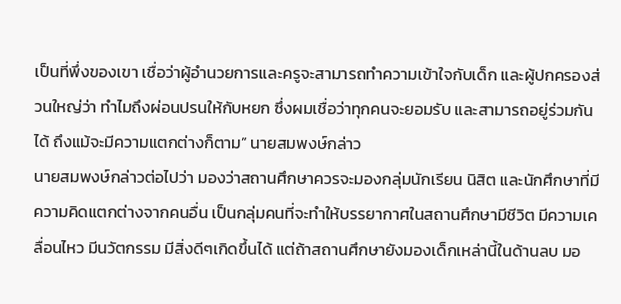เป็นที่พึ่งของเขา เชื่อว่าผู้อำนวยการและครูจะสามารถทำความเข้าใจกับเด็ก และผู้ปกครองส่วนใหญ่ว่า ทำไมถึงผ่อนปรนให้กับหยก ซึ่งผมเชื่อว่าทุกคนจะยอมรับ และสามารถอยู่ร่วมกันได้ ถึงแม้จะมีความแตกต่างก็ตาม” นายสมพงษ์กล่าว
นายสมพงษ์กล่าวต่อไปว่า มองว่าสถานศึกษาควรจะมองกลุ่มนักเรียน นิสิต และนักศึกษาที่มีความคิดแตกต่างจากคนอื่น เป็นกลุ่มคนที่จะทำให้บรรยากาศในสถานศึกษามีชีวิต มีความเคลื่อนไหว มีนวัตกรรม มีสิ่งดีๆเกิดขึ้นได้ แต่ถ้าสถานศึกษายังมองเด็กเหล่านี้ในด้านลบ มอ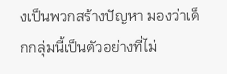งเป็นพวกสร้างปัญหา มองว่าเด็กกลุ่มนี้เป็นตัวอย่างที่ไม่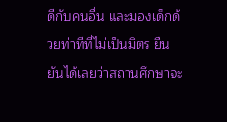ดีกับคนอื่น และมองเด็กด้วยท่าทีที่ไม่เป็นมิตร ยืนยันได้เลยว่าสถานศึกษาจะ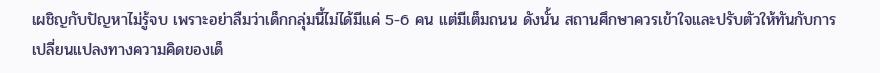เผชิญกับปัญหาไม่รู้จบ เพราะอย่าลืมว่าเด็กกลุ่มนี้ไม่ได้มีแค่ 5-6 คน แต่มีเต็มถนน ดังนั้น สถานศึกษาควรเข้าใจและปรับตัวให้ทันกับการเปลี่ยนแปลงทางความคิดของเด็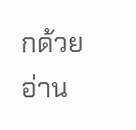กด้วย
อ่าน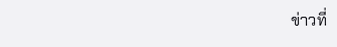ข่าวที่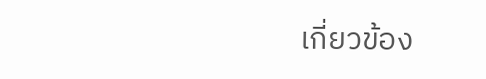เกี่ยวข้อง